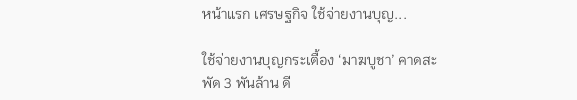หน้าแรก เศรษฐกิจ ใช้จ่ายงานบุญ...

ใช้จ่ายงานบุญกระเตื้อง ‘มาฆบูชา’ คาดสะพัด 3 พันล้าน ดี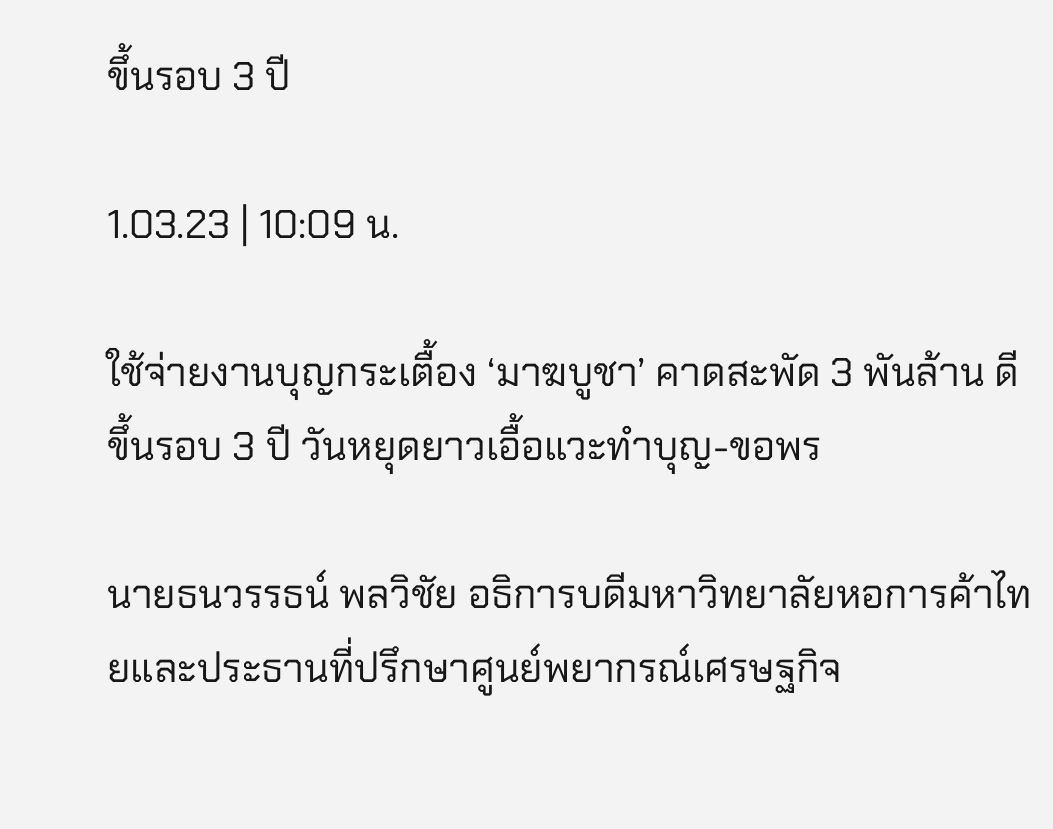ขึ้นรอบ 3 ปี

1.03.23 | 10:09 น.

ใช้จ่ายงานบุญกระเตื้อง ‘มาฆบูชา’ คาดสะพัด 3 พันล้าน ดีขึ้นรอบ 3 ปี วันหยุดยาวเอื้อแวะทำบุญ-ขอพร

นายธนวรรธน์ พลวิชัย อธิการบดีมหาวิทยาลัยหอการค้าไทยและประธานที่ปรึกษาศูนย์พยากรณ์เศรษฐกิจ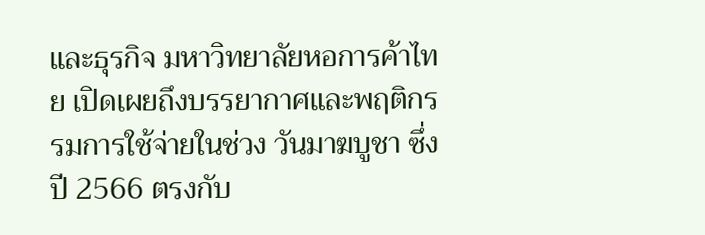และธุรกิจ มหาวิทยาลัยหอการค้าไทย เปิดเผยถึงบรรยากาศและพฤติกรรมการใช้จ่ายในช่วง วันมาฆบูชา ซึ่งปี 2566 ตรงกับ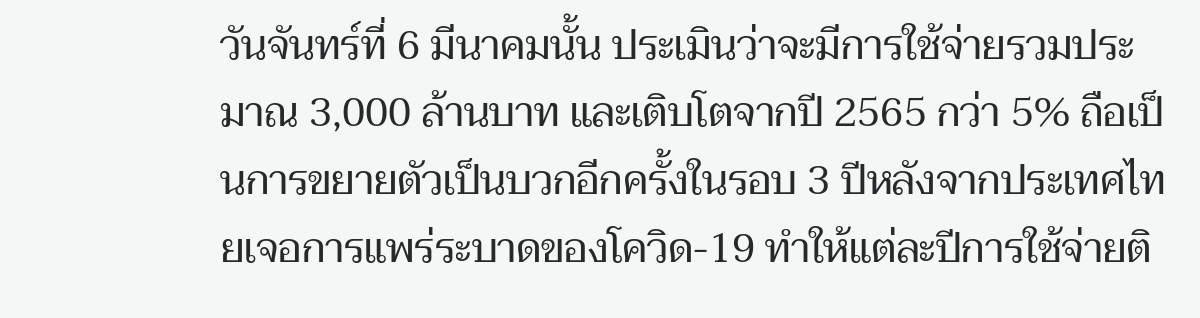วันจันทร์ที่ 6 มีนาคมนั้น ประเมินว่าจะมีการใช้จ่ายรวมประมาณ 3,000 ล้านบาท และเติบโตจากปี 2565 กว่า 5% ถือเป็นการขยายตัวเป็นบวกอีกครั้งในรอบ 3 ปีหลังจากประเทศไทยเจอการแพร่ระบาดของโควิด-19 ทำให้แต่ละปีการใช้จ่ายติ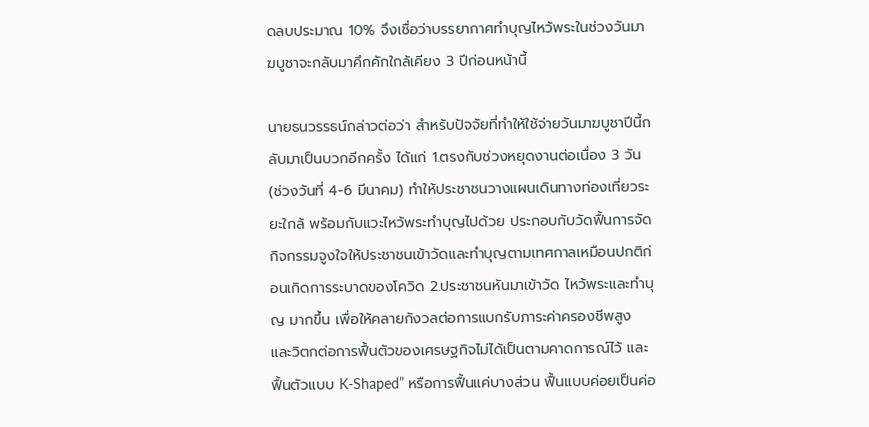ดลบประมาณ 10% จึงเชื่อว่าบรรยากาศทำบุญไหว้พระในช่วงวันมาฆบูชาจะกลับมาคึกคักใกล้เคียง 3 ปีก่อนหน้านี้

นายธนวรรธน์กล่าวต่อว่า สำหรับปัจจัยที่ทำให้ใช้จ่ายวันมาฆบูชาปีนี้กลับมาเป็นบวกอีกครั้ง ได้แก่ 1.ตรงกับช่วงหยุดงานต่อเนื่อง 3 วัน (ช่วงวันที่ 4-6 มีนาคม) ทำให้ประชาชนวางแผนเดินทางท่องเที่ยวระยะใกล้ พร้อมกับแวะไหว้พระทำบุญไปด้วย ประกอบกับวัดฟื้นการจัดกิจกรรมจูงใจให้ประชาชนเข้าวัดและทำบุญตามเทศกาลเหมือนปกติก่อนเกิดการระบาดของโควิด 2.ประชาชนหันมาเข้าวัด ไหว้พระและทำบุญ มากขึ้น เพื่อให้คลายกังวลต่อการแบกรับภาระค่าครองชีพสูง และวิตกต่อการฟื้นตัวของเศรษฐกิจไม่ได้เป็นตามคาดการณ์ไว้ และฟื้นตัวแบบ K-Shaped” หรือการฟื้นแค่บางส่วน ฟื้นแบบค่อยเป็นค่อ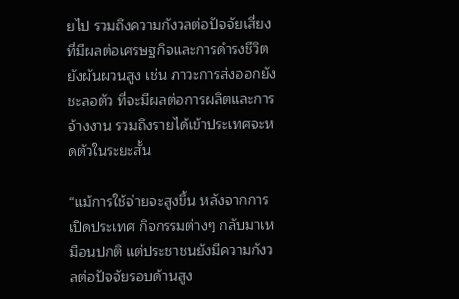ยไป รวมถึงความกังวลต่อปัจจัยเสี่ยงที่มีผลต่อเศรษฐกิจและการดำรงชีวิตยังผันผวนสูง เช่น ภาวะการส่งออกยังชะลอตัว ที่จะมีผลต่อการผลิตและการจ้างงาน รวมถึงรายได้เข้าประเทศจะหดตัวในระยะสั้น

“แม้การใช้จ่ายจะสูงขึ้น หลังจากการเปิดประเทศ กิจกรรมต่างๆ กลับมาเหมือนปกติ แต่ประชาชนยังมีความกังวลต่อปัจจัยรอบด้านสูง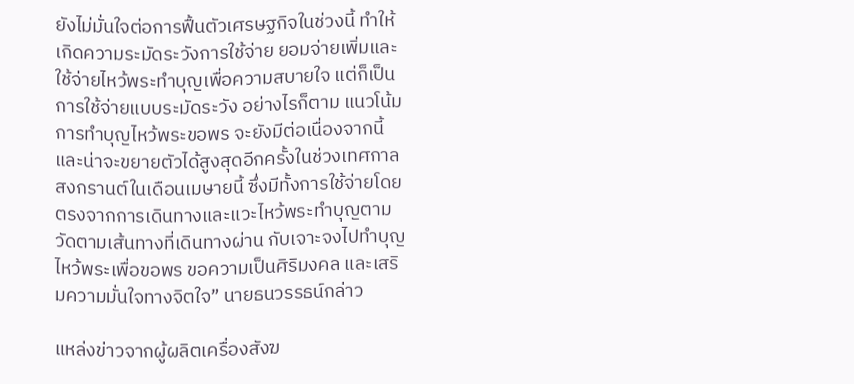ยังไม่มั่นใจต่อการฟื้นตัวเศรษฐกิจในช่วงนี้ ทำให้เกิดความระมัดระวังการใช้จ่าย ยอมจ่ายเพิ่มและใช้จ่ายไหว้พระทำบุญเพื่อความสบายใจ แต่ก็เป็นการใช้จ่ายแบบระมัดระวัง อย่างไรก็ตาม แนวโน้มการทำบุญไหว้พระขอพร จะยังมีต่อเนื่องจากนี้ และน่าจะขยายตัวได้สูงสุดอีกครั้งในช่วงเทศกาลสงกรานต์ในเดือนเมษายนี้ ซึ่งมีทั้งการใช้จ่ายโดยตรงจากการเดินทางและแวะไหว้พระทำบุญตามวัดตามเส้นทางที่เดินทางผ่าน กับเจาะจงไปทำบุญไหว้พระเพื่อขอพร ขอความเป็นศิริมงคล และเสริมความมั่นใจทางจิตใจ” นายธนวรรธน์กล่าว

แหล่งข่าวจากผู้ผลิตเครื่องสังฆ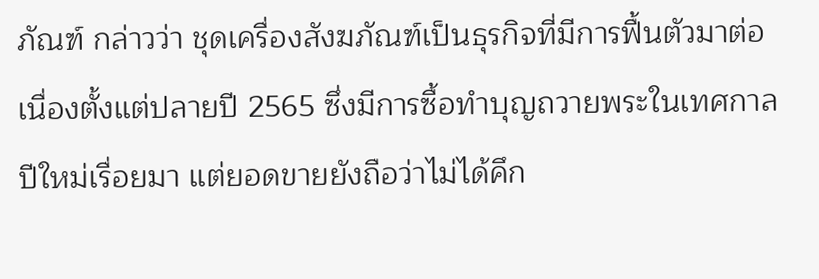ภัณฑ์ กล่าวว่า ชุดเครื่องสังฆภัณฑ์เป็นธุรกิจที่มีการฟื้นตัวมาต่อเนื่องตั้งแต่ปลายปี 2565 ซึ่งมีการซื้อทำบุญถวายพระในเทศกาลปีใหม่เรื่อยมา แต่ยอดขายยังถือว่าไม่ได้คึก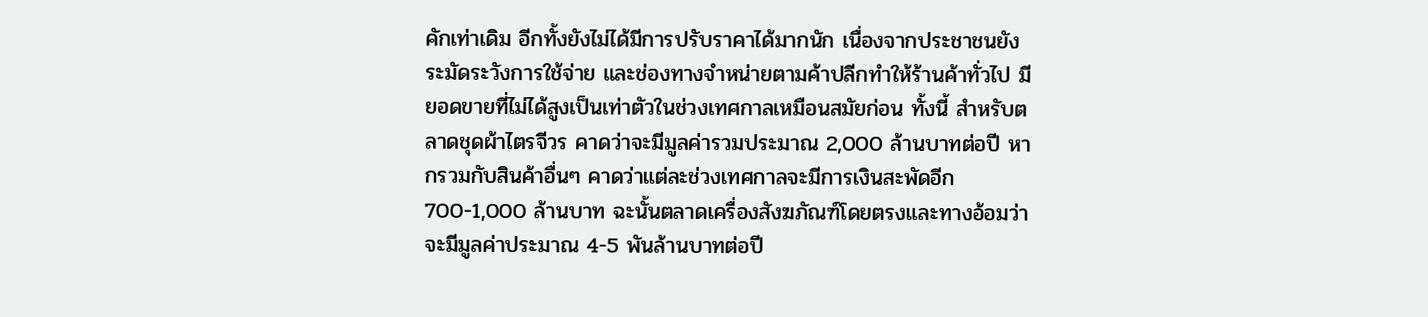คักเท่าเดิม อีกทั้งยังไม่ได้มีการปรับราคาได้มากนัก เนื่องจากประชาชนยังระมัดระวังการใช้จ่าย และช่องทางจำหน่ายตามค้าปลีกทำให้ร้านค้าทั่วไป มียอดขายที่ไม่ได้สูงเป็นเท่าตัวในช่วงเทศกาลเหมือนสมัยก่อน ทั้งนี้ สำหรับตลาดชุดผ้าไตรจีวร คาดว่าจะมีมูลค่ารวมประมาณ 2,000 ล้านบาทต่อปี หากรวมกับสินค้าอื่นๆ คาดว่าแต่ละช่วงเทศกาลจะมีการเงินสะพัดอีก 700-1,000 ล้านบาท ฉะนั้นตลาดเครื่องสังฆภัณฑ์โดยตรงและทางอ้อมว่าจะมีมูลค่าประมาณ 4-5 พันล้านบาทต่อปี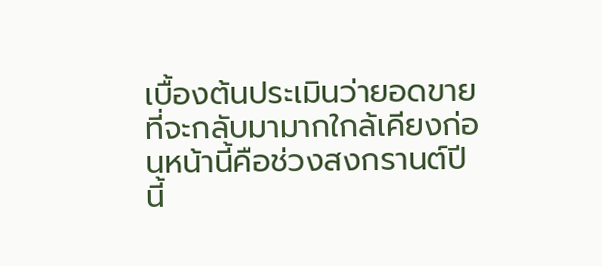เบื้องต้นประเมินว่ายอดขายที่จะกลับมามากใกล้เคียงก่อนหน้านี้คือช่วงสงกรานต์ปีนี้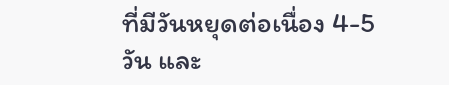ที่มีวันหยุดต่อเนื่อง 4-5 วัน และ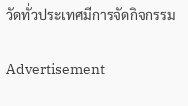วัดทั่วประเทศมีการจัดกิจกรรม

Advertisement